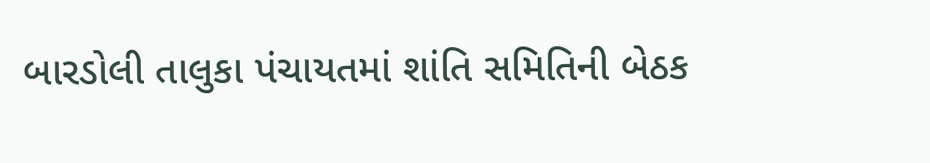બારડોલી તાલુકા પંચાયતમાં શાંતિ સમિતિની બેઠક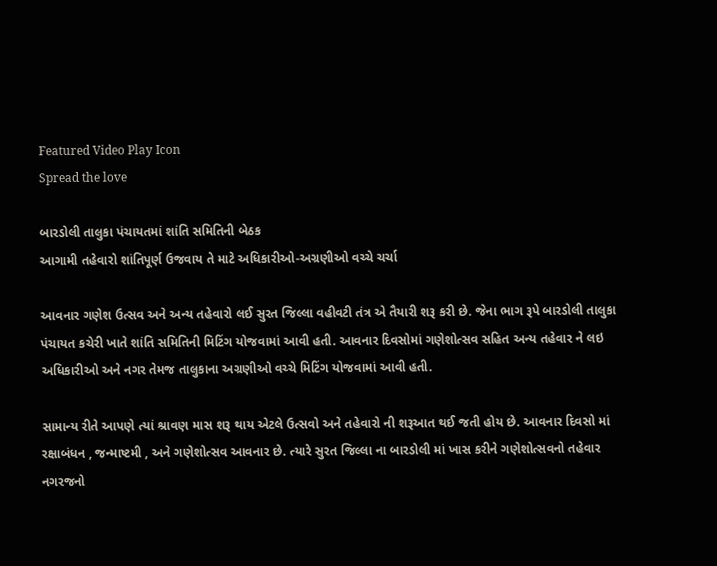Featured Video Play Icon
Spread the love

બારડોલી તાલુકા પંચાયતમાં શાંતિ સમિતિની બેઠક
આગામી તહેવારો શાંતિપૂર્ણ ઉજવાય તે માટે અધિકારીઓ-અગ્રણીઓ વચ્ચે ચર્ચા

આવનાર ગણેશ ઉત્સવ અને અન્ય તહેવારો લઈ સુરત જિલ્લા વહીવટી તંત્ર એ તૈયારી શરૂ કરી છે. જેના ભાગ રૂપે બારડોલી તાલુકા પંચાયત કચેરી ખાતે શાંતિ સમિતિની મિટિંગ યોજવામાં આવી હતી. આવનાર દિવસોમાં ગણેશોત્સવ સહિત અન્ય તહેવાર ને લઇ અધિકારીઓ અને નગર તેમજ તાલુકાના અગ્રણીઓ વચ્ચે મિટિંગ યોજવામાં આવી હતી.

સામાન્ય રીતે આપણે ત્યાં શ્રાવણ માસ શરૂ થાય એટલે ઉત્સવો અને તહેવારો ની શરૂઆત થઈ જતી હોય છે. આવનાર દિવસો માં રક્ષાબંધન , જન્માષ્ટમી , અને ગણેશોત્સવ આવનાર છે. ત્યારે સુરત જિલ્લા ના બારડોલી માં ખાસ કરીને ગણેશોત્સવનો તહેવાર નગરજનો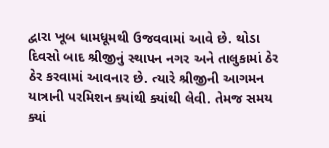દ્વારા ખૂબ ધામધૂમથી ઉજવવામાં આવે છે. થોડા દિવસો બાદ શ્રીજીનું સ્થાપન નગર અને તાલુકામાં ઠેર ઠેર કરવામાં આવનાર છે. ત્યારે શ્રીજીની આગમન યાત્રાની પરમિશન ક્યાંથી ક્યાંથી લેવી. તેમજ સમય ક્યાં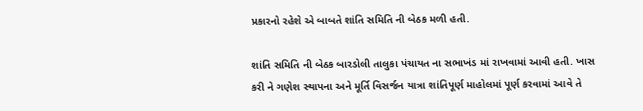પ્રકારનો રહેશે એ બાબતે શાંતિ સમિતિ ની બેઠક મળી હતી.

શાંતિ સમિતિ ની બેઠક બારડોલી તાલુકા પંચાયત ના સભાખંડ માં રાખવામાં આવી હતી. ખાસ કરી ને ગણેશ સ્થાપના અને મૂર્તિ વિસર્જન યાત્રા શાંતિપૂર્ણ માહોલમાં પૂર્ણ કરવામાં આવે તે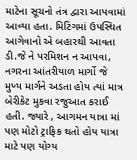માટેના સૂચનો તંત્ર દ્વારા આપવામાં આવ્યા હતા. મિટિંગમાં ઉપસ્થિત આગેવાનો એ બહારથી આવતા ડી.જે ને પરમિશન ન આપવા, નગરના આંતરીયાળ માર્ગો જે મુખ્ય માર્ગને અડતા હોય ત્યાં માત્ર બેરીકેટ મુકવા રજુઆત કરાઈ હતી. જ્યારે , આગમન યાત્રા માં પણ મોટો ટ્રાફિક થતો હોય યાત્રા માટે પણ યોગ્ય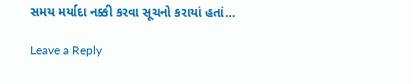સમય મર્યાદા નક્કી કરવા સૂચનો કરાયાં હતાં…

Leave a Reply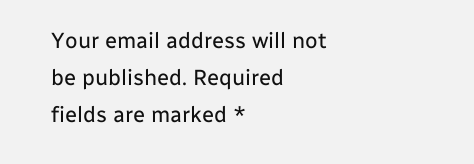Your email address will not be published. Required fields are marked *